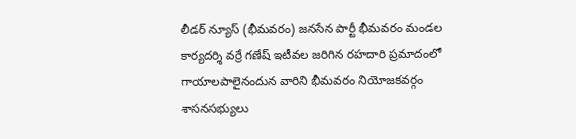లీడర్ న్యూస్ (భీమవరం) జనసేన పార్టీ భీమవరం మండల కార్యదర్శి వర్రే గణేష్ ఇటీవల జరిగిన రహదారి ప్రమాదంలో గాయాలపాలైనందున వారిని భీమవరం నియోజకవర్గం శాసనసభ్యులు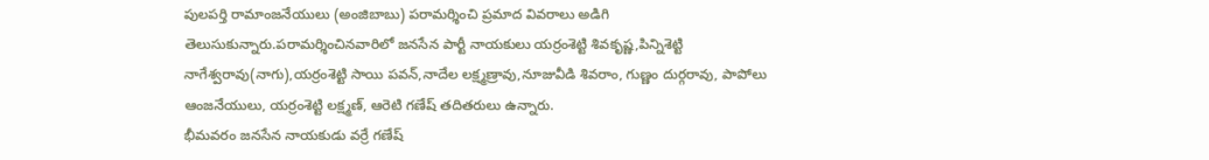పులపర్తి రామాంజనేయులు (అంజిబాబు) పరామర్శించి ప్రమాద వివరాలు అడిగి తెలుసుకున్నారు.పరామర్శించినవారిలో జనసేన పార్టీ నాయకులు యర్రంశెట్టి శివకృష్ణ,పిన్నిశెట్టి నాగేశ్వరావు(నాగు),యర్రంశెట్టి సాయి పవన్,నాదేల లక్ష్మణ్రావు,నూజువీడి శివరాం, గుణ్ణం దుర్గరావు, పాపోలు ఆంజనేయులు, యర్రంశెట్టి లక్ష్మణ్, ఆరెటి గణేష్ తదితరులు ఉన్నారు.
భీమవరం జనసేన నాయకుడు వర్రే గణేష్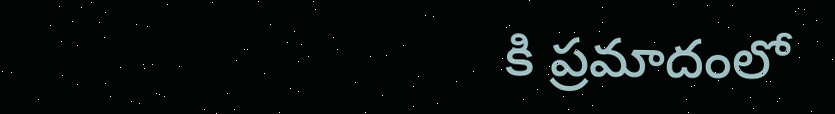కి ప్రమాదంలో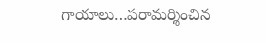గాయాలు…పరామర్శించిన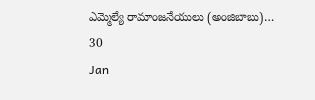ఎమ్మెల్యే రామాంజనేయులు (అంజిబాబు)…
30
Jan